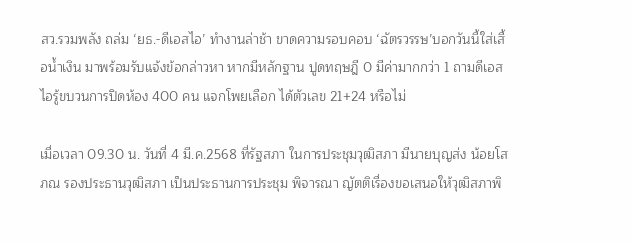สว.รวมพลัง ถล่ม ‘ยธ.-ดีเอสไอ’ ทำงานล่าช้า ขาดความรอบคอบ ‘ฉัตรวรรษ’บอกวันนี้ใส่เสื้อน้ำเงิน มาพร้อมรับแจ้งข้อกล่าวหา หากมีหลักฐาน ปูดทฤษฎี 0 มีค่ามากกว่า 1 ถามดีเอสไอรู้ขบวนการปิดห้อง 400 คน แจกโพยเลือก ได้ตัวเลข 21+24 หรือไม่

เมื่อเวลา 09.30 น. วันที่ 4 มี.ค.2568 ที่รัฐสภา ในการประชุมวุฒิสภา มีนายบุญส่ง น้อยโสภณ รองประธานวุฒิสภา เป็นประธานการประชุม พิจารณา ญัตติเรื่องขอเสนอให้วุฒิสภาพิ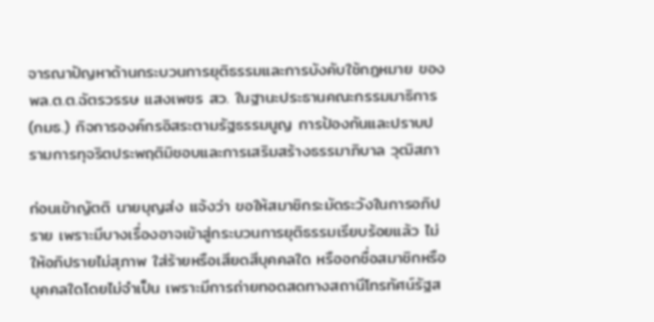จารณาปัญหาด้านกระบวนการยุติธรรมและการบังคับใช้กฎหมาย ของพล.ต.ต.ฉัตรวรรษ แสงเพชร สว. ในฐานะประธานคณะกรรมมาธิการ (กมธ.) กิจการองค์กรอิสระตามรัฐธรรมนูญ การป้องกันและปราบปรามการทุจริตประพฤติมิชอบและการเสริมสร้างธรรมาภิบาล วุฒิสภา

ก่อนเข้าญัตติ นายบุญส่ง แจ้งว่า ขอให้สมาชิกระมัดระวังในการอภิปราย เพราะมีบางเรื่องอาจเข้าสู่กระบวนการยุติธรรมเรียบร้อยแล้ว ไม่ให้อภิปรายไม่สุภาพ ใส่ร้ายหรือเสียดสีบุคคลใด หรืออกชื่อสมาชิกหรือบุคคลใดโดยไม่จำเป็น เพราะมีการถ่ายทอดสดทางสถานีโทรทัศน์รัฐส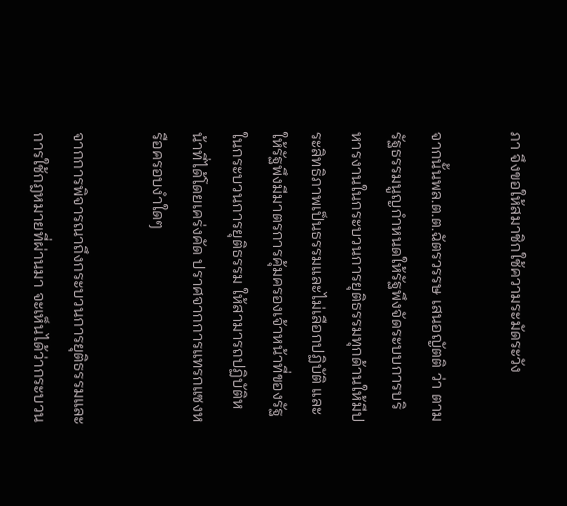ภา จึงขอให้สมาชิกใช้ความระมัดระวัง

จากนั้นพล.ต.ต.ฉัตรวรรษ เสนอญัตติ ว่า ตามรัฐธรรมนูญกำหนดให้รัฐพึงจัดระบบการบริหารงานในกระบวนการยุติธรรมทุกด้านให้มีประสิทธิภาพเป็นธรรมและไม่เลือกปฏิบัติ และให้รัฐพึงมีมาตรการคุ้มครองเจ้าหน้าที่ของรัฐในกระบวนการยุติธรรม ให้สามารถปฏิบัติหน้าที่ได้โดยเคร่งคัด ปราศจากการแทรกแซงหรือครอบงำใดๆ

จากการพิจารณาถึงกระบวนการยุติธรรมและการใช้กฎหมายที่ผ่านมา จะเห็นได้ว่ากระบวน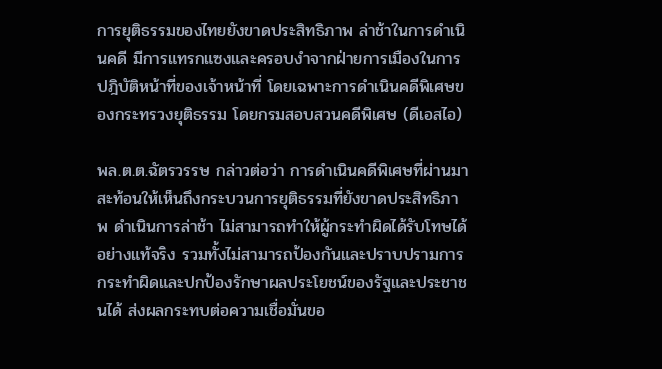การยุติธรรมของไทยยังขาดประสิทธิภาพ ล่าช้าในการดำเนินคดี มีการแทรกแซงและครอบงำจากฝ่ายการเมืองในการปฎิบัติหน้าที่ของเจ้าหน้าที่ โดยเฉพาะการดำเนินคดีพิเศษของกระทรวงยุติธรรม โดยกรมสอบสวนคดีพิเศษ (ดีเอสไอ)

พล.ต.ต.ฉัตรวรรษ กล่าวต่อว่า การดำเนินคดีพิเศษที่ผ่านมาสะท้อนให้เห็นถึงกระบวนการยุติธรรมที่ยังขาดประสิทธิภาพ ดำเนินการล่าช้า ไม่สามารถทำให้ผู้กระทำผิดได้รับโทษได้อย่างแท้จริง รวมทั้งไม่สามารถป้องกันและปราบปรามการกระทำผิดและปกป้องรักษาผลประโยชน์ของรัฐและประชาชนได้ ส่งผลกระทบต่อความเชื่อมั่นขอ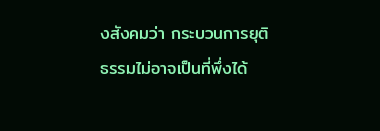งสังคมว่า กระบวนการยุติธรรมไม่อาจเป็นที่พึ่งได้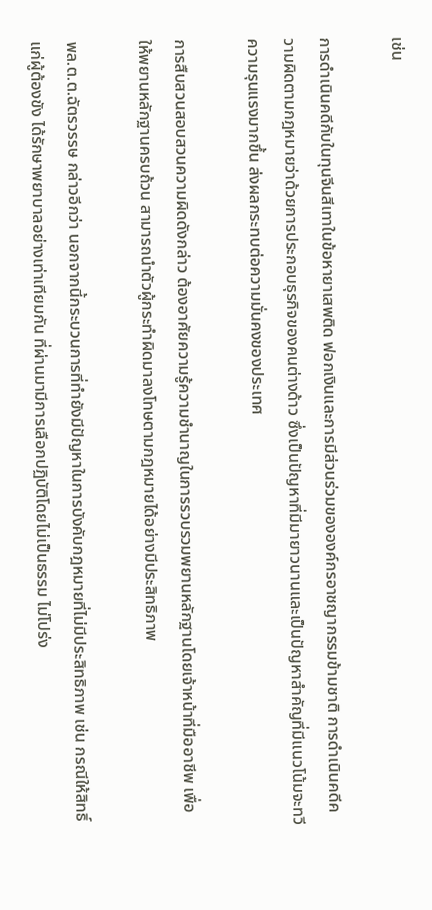เช่น

การดำเนินคดีกับในทุนจีนสีเทาในข้อหายาเสพติด ฟอกเงินและการมีส่วนร่วมขององค์กรอาชญากรรมข้ามชาติ การดำเนินคดีความผิดตามกฎหมายว่าด้วยการประกอบธุรกิจของคนต่างด้าว ซึ่งเป็นปัญหาที่มีมายาวนานและเป็นปัญหาสำคัญที่มีแนวโน้มจะทวีความรุนแรงมากขึ้น ส่งผลกระทบต่อความมั่นคงของประเทศ

การสืบสวนสอบสวนความผิดดังกล่าว ต้องอาศัยความรู้ความชำนาญในการรวบรวมพยานหลักฐานโดยเจ้าหน้าที่มืออาชีพ เพื่อให้พยานหลักฐานครบถ้วน สามารถนำตัวผู้กระทำผิดมาลงโทษตามกฎหมายได้อย่างมีประสิทธิภาพ

พล.ต.ต.ฉัตรวรรษ กล่าวอีกว่า นอกจากนี้กระบวนการที่ทำยังมีปัญหาในการบังคับกฎหมายที่ไม่มีประสิทธิภาพ เช่น กรณีให้สิทธิ์แก่ผู้ต้องขัง ได้รักษาพยาบาลอย่างเท่าเทียมกัน ที่ผ่านมามีการเลือกปฏิบัติโดยไม่เป็นธรรม ไม่โปร่ง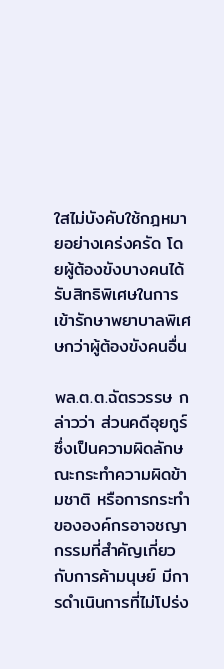ใสไม่บังคับใช้กฎหมายอย่างเคร่งครัด โดยผู้ต้องขังบางคนได้รับสิทธิพิเศษในการเข้ารักษาพยาบาลพิเศษกว่าผู้ต้องขังคนอื่น

พล.ต.ต.ฉัตรวรรษ กล่าวว่า ส่วนคดีอุยกูร์ ซึ่งเป็นความผิดลักษณะกระทำความผิดข้ามชาติ หรือการกระทำขององค์กรอาจชญากรรมที่สำคัญเกี่ยวกับการค้ามนุษย์ มีการดำเนินการที่ไม่โปร่ง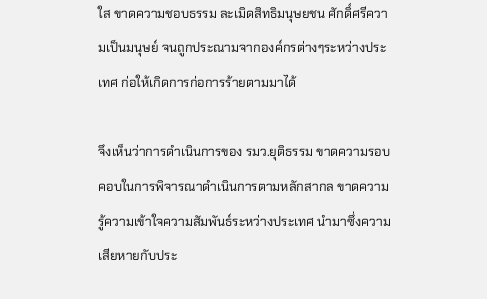ใส ขาดความชอบธรรม ละเมิดสิทธิมนุษยชน ศักดิ์ศรีความเป็นมนุษย์ จนถูกประณามจากองค์กรต่างๆระหว่างประเทศ ก่อให้เกิดการก่อการร้ายตามมาได้

จึงเห็นว่าการดำเนินการของ รมว.ยุติธรรม ขาดความรอบคอบในการพิจารณาดำเนินการตามหลักสากล ขาดความรู้ความเข้าใจความสัมพันธ์ระหว่างประเทศ นำมาซึ่งความเสียหายกับประ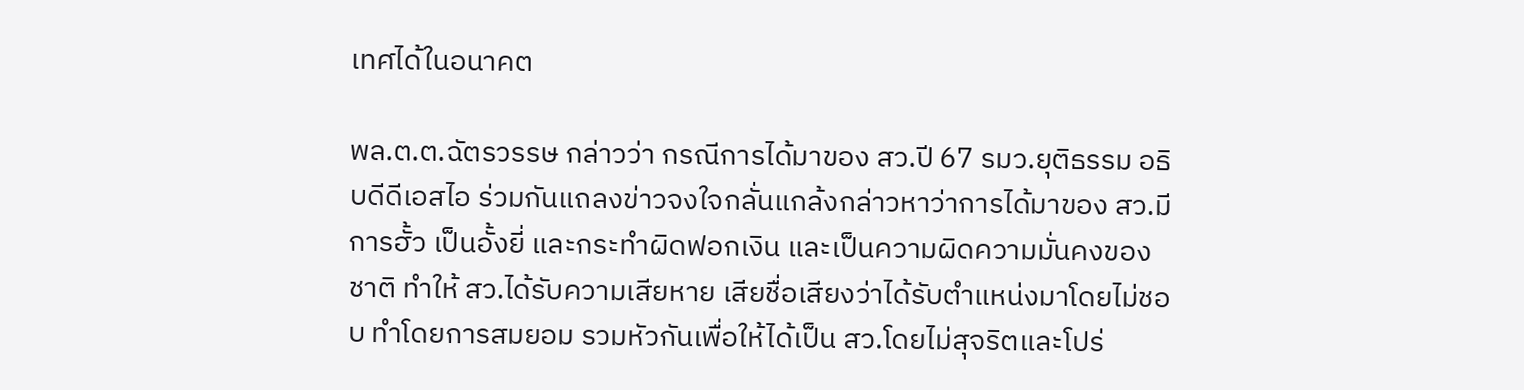เทศได้ในอนาคต

พล.ต.ต.ฉัตรวรรษ กล่าวว่า กรณีการได้มาของ สว.ปี 67 รมว.ยุติธรรม อธิบดีดีเอสไอ ร่วมกันแถลงข่าวจงใจกลั่นแกล้งกล่าวหาว่าการได้มาของ สว.มีการฮั้ว เป็นอั้งยี่ และกระทำผิดฟอกเงิน และเป็นความผิดความมั่นคงของชาติ ทำให้ สว.ได้รับความเสียหาย เสียชื่อเสียงว่าได้รับตำแหน่งมาโดยไม่ชอบ ทำโดยการสมยอม รวมหัวกันเพื่อให้ได้เป็น สว.โดยไม่สุจริตและโปร่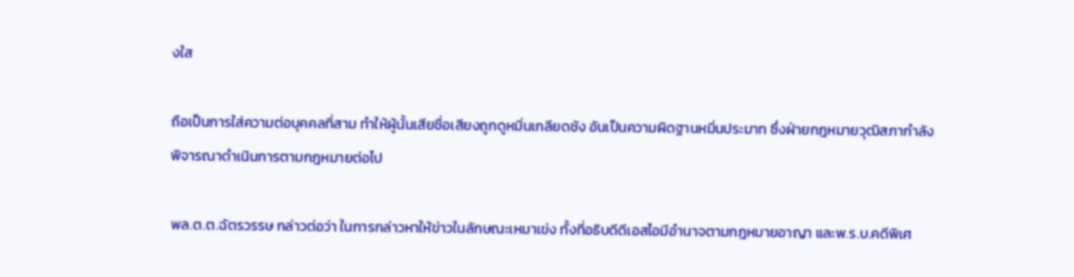งใส

ถือเป็นการใส่ความต่อบุคคลที่สาม ทำให้ผู้นั้นเสียชื่อเสียงถูกดูหมิ่นเกลียดชัง อันเป็นความผิดฐานหมิ่นประมาท ซึ่งฝ่ายกฎหมายวุฒิสภากำลังพิจารณาดำเนินการตามกฎหมายต่อไป

พล.ต.ต.ฉัตรวรรษ กล่าวต่อว่า ในการกล่าวหาให้ข่าวในลักษณะเหมาเข่ง ทั้งที่อธิบดีดีเอสไอมีอำนาจตามกฎหมายอาญา และพ.ร.บ.คดีพิเศ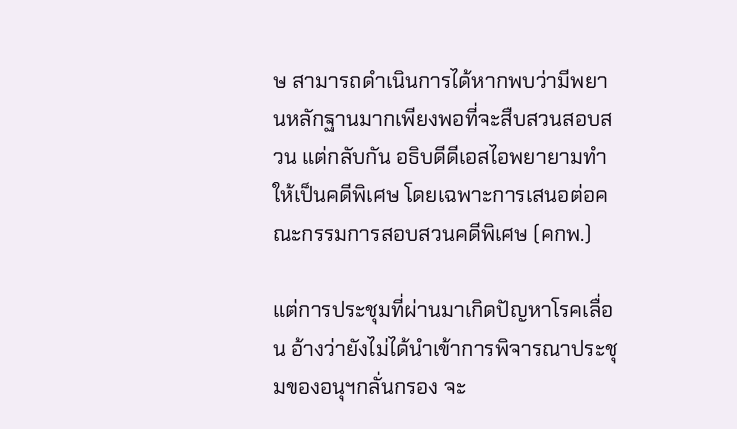ษ สามารถดำเนินการได้หากพบว่ามีพยานหลักฐานมากเพียงพอที่จะสืบสวนสอบสวน แต่กลับกัน อธิบดีดีเอสไอพยายามทำให้เป็นคดีพิเศษ โดยเฉพาะการเสนอต่อคณะกรรมการสอบสวนคดีพิเศษ (คกพ.)

แต่การประชุมที่ผ่านมาเกิดปัญหาโรคเลื่อน อ้างว่ายังไม่ได้นำเข้าการพิจารณาประชุมของอนุฯกลั่นกรอง จะ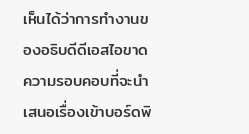เห็นได้ว่าการทำงานของอธิบดีดีเอสไอขาดความรอบคอบที่จะนำเสนอเรื่องเข้าบอร์ดพิ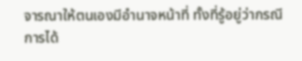จารณาให้ตนเองมีอำนาจหน้าที่ ทั้งที่รู้อยู่ว่ากรณีการได้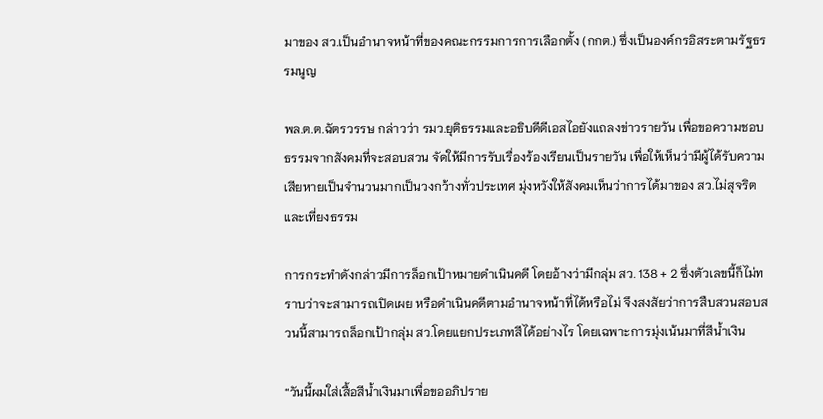มาของ สว.เป็นอำนาจหน้าที่ของคณะกรรมการการเลือกตั้ง (กกต.) ซึ่งเป็นองค์กรอิสระตามรัฐธรรมนูญ

พล.ต.ต.ฉัตรวรรษ กล่าวว่า รมว.ยุติธรรมและอธิบดีดีเอสไอยังแถลงข่าวรายวัน เพื่อขอความชอบธรรมจากสังคมที่จะสอบสวน จัดให้มีการรับเรื่องร้องเรียนเป็นรายวัน เพื่อให้เห็นว่ามีผู้ได้รับความเสียหายเป็นจำนวนมากเป็นวงกว้างทั่วประเทศ มุ่งหวังให้สังคมเห็นว่าการได้มาของ สว.ไม่สุจริตและเที่ยงธรรม

การกระทำดังกล่าวมีการล็อกเป้าหมายดำเนินคดี โดยอ้างว่ามีกลุ่ม สว. 138 + 2 ซึ่งตัวเลขนี้ก็ไม่ทราบว่าจะสามารถเปิดเผย หรือดำเนินคดีตามอำนาจหน้าที่ได้หรือไม่ จึงสงสัยว่าการสืบสวนสอบสวนนี้สามารถล็อกเป้ากลุ่ม สว.โดยแยกประเภทสีได้อย่างไร โดยเฉพาะการมุ่งเน้นมาที่สีน้ำเงิน

“วันนี้ผมใส่เสื้อสีน้ำเงินมาเพื่อขออภิปราย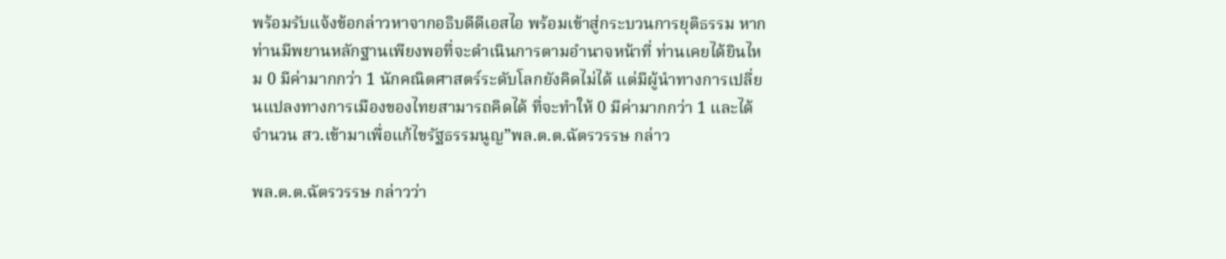พร้อมรับแจ้งข้อกล่าวหาจากอธิบดีดีเอสไอ พร้อมเข้าสู่กระบวนการยุติธรรม หากท่านมีพยานหลักฐานเพียงพอที่จะดำเนินการตามอำนาจหน้าที่ ท่านเคยได้ยินไหม 0 มีค่ามากกว่า 1 นักคณิตศาสตร์ระดับโลกยังคิดไม่ได้ แต่มีผู้นำทางการเปลี่ยนแปลงทางการเมืองของไทยสามารถคิดได้ ที่จะทำให้ 0 มีค่ามากกว่า 1 และได้จำนวน สว.เข้ามาเพื่อแก้ไขรัฐธรรมนูญ”พล.ต.ต.ฉัตรวรรษ กล่าว

พล.ต.ต.ฉัตรวรรษ กล่าวว่า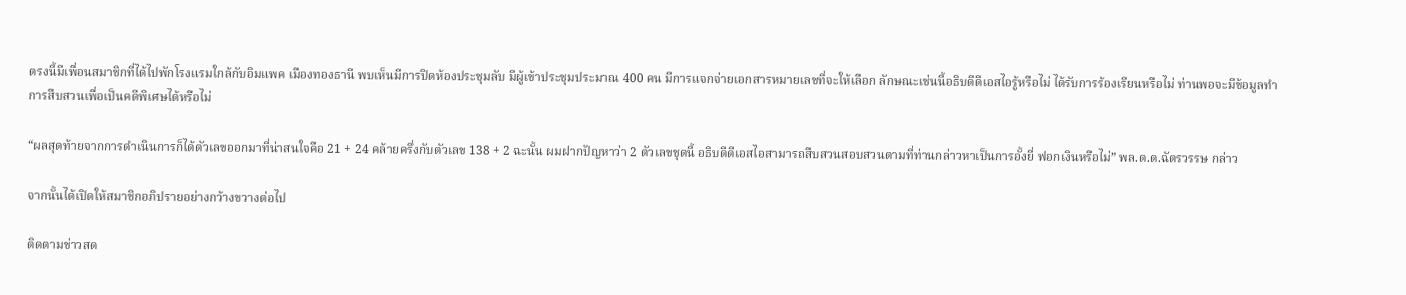ตรงนี้มีเพื่อนสมาชิกที่ได้ไปพักโรงแรมใกล้กับอิมแพค เมืองทองธานี พบเห็นมีการปิดห้องประชุมลับ มีผู้เข้าประชุมประมาณ 400 คน มีการแจกจ่ายเอกสารหมายเลขที่จะให้เลือก ลักษณะเช่นนี้อธิบดีดีเอสไอรู้หรือไม่ ได้รับการร้องเรียนหรือไม่ ท่านพอจะมีข้อมูลทำการสืบสวนเพื่อเป็นคดีพิเศษได้หรือไม่

“ผลสุดท้ายจากการดำเนินการก็ได้ตัวเลขออกมาที่น่าสนใจคือ 21 + 24 คล้ายครึ่งกับตัวเลข 138 + 2 ฉะนั้น ผมฝากปัญหาว่า 2 ตัวเลขชุดนี้ อธิบดีดีเอสไอสามารถสืบสวนสอบสวนตามที่ท่านกล่าวหาเป็นการอั้งยี่ ฟอกเงินหรือไม่” พล.ต.ต.ฉัตรวรรษ กล่าว

จากนั้นได้เปิดให้สมาชิกอภิปรายอย่างกว้างขวางต่อไป

ติดตามข่าวสด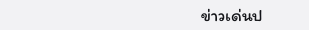ข่าวเด่นป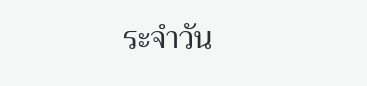ระจำวัน